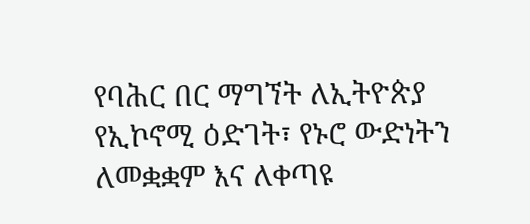የባሕር በር ማግኘት ለኢትዮጵያ የኢኮኖሚ ዕድገት፣ የኑሮ ውድነትን ለመቋቋም እና ለቀጣዩ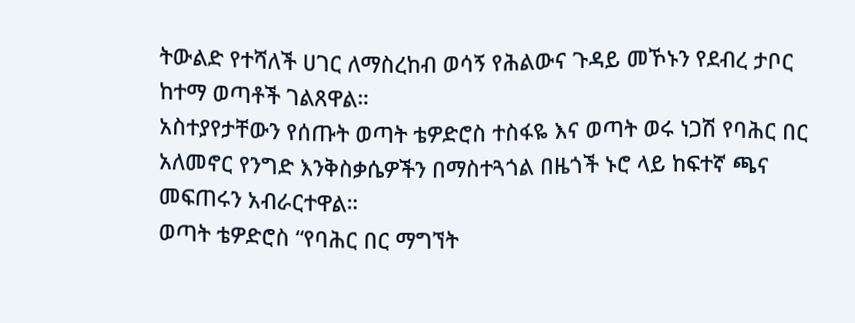ትውልድ የተሻለች ሀገር ለማስረከብ ወሳኝ የሕልውና ጉዳይ መኾኑን የደብረ ታቦር ከተማ ወጣቶች ገልጸዋል።
አስተያየታቸውን የሰጡት ወጣት ቴዎድሮስ ተስፋዬ እና ወጣት ወሩ ነጋሽ የባሕር በር አለመኖር የንግድ እንቅስቃሴዎችን በማስተጓጎል በዜጎች ኑሮ ላይ ከፍተኛ ጫና መፍጠሩን አብራርተዋል።
ወጣት ቴዎድሮስ “የባሕር በር ማግኘት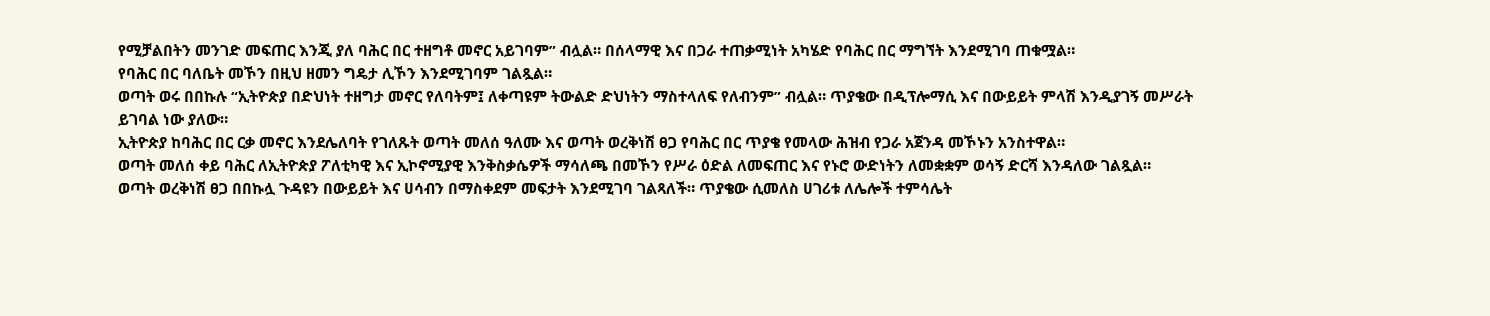የሚቻልበትን መንገድ መፍጠር እንጂ ያለ ባሕር በር ተዘግቶ መኖር አይገባም” ብሏል። በሰላማዊ እና በጋራ ተጠቃሚነት አካሄድ የባሕር በር ማግኘት እንደሚገባ ጠቁሟል።
የባሕር በር ባለቤት መኾን በዚህ ዘመን ግዴታ ሊኾን እንደሚገባም ገልጿል።
ወጣት ወሩ በበኩሉ “ኢትዮጵያ በድህነት ተዘግታ መኖር የለባትም፤ ለቀጣዩም ትውልድ ድህነትን ማስተላለፍ የለብንም” ብሏል። ጥያቄው በዲፕሎማሲ እና በውይይት ምላሽ እንዲያገኝ መሥራት ይገባል ነው ያለው።
ኢትዮጵያ ከባሕር በር ርቃ መኖር እንደሌለባት የገለጹት ወጣት መለሰ ዓለሙ እና ወጣት ወረቅነሽ ፀጋ የባሕር በር ጥያቄ የመላው ሕዝብ የጋራ አጀንዳ መኾኑን አንስተዋል።
ወጣት መለሰ ቀይ ባሕር ለኢትዮጵያ ፖለቲካዊ እና ኢኮኖሚያዊ እንቅስቃሴዎች ማሳለጫ በመኾን የሥራ ዕድል ለመፍጠር እና የኑሮ ውድነትን ለመቋቋም ወሳኝ ድርሻ እንዳለው ገልጿል።
ወጣት ወረቅነሽ ፀጋ በበኩሏ ጉዳዩን በውይይት እና ሀሳብን በማስቀደም መፍታት እንደሚገባ ገልጻለች። ጥያቄው ሲመለስ ሀገሪቱ ለሌሎች ተምሳሌት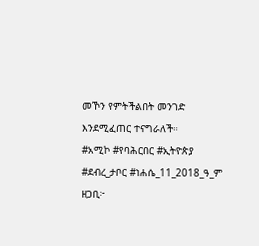መኾን የምትችልበት መንገድ እንደሚፈጠር ተናግራለች።
#አሚኮ #የባሕርበር #ኢትዮጵያ
#ደብረ_ታቦር #ነሐሴ_11_2018_ዓ_ም
ዘጋቢ፦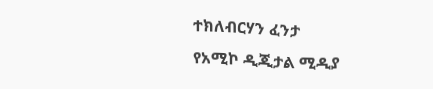ተክለብርሃን ፈንታ
የአሚኮ ዲጂታል ሚዲያ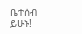ቤተሰብ ይሁኑ!